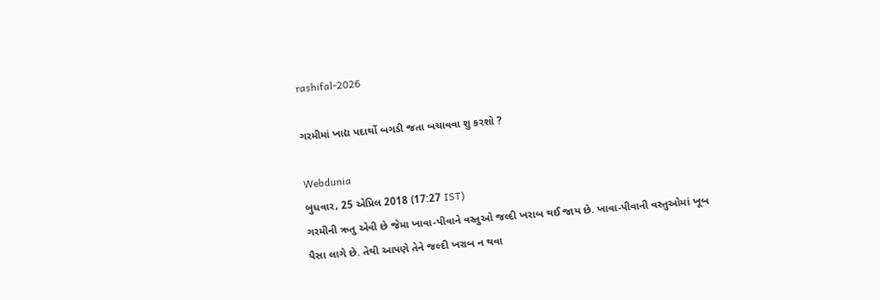rashifal-2026

ગરમીમાં ખાદ્ય પદાર્થો બગડી જતા બચાવવા શુ કરશો ?

Webdunia
બુધવાર, 25 એપ્રિલ 2018 (17:27 IST)
ગરમીની ઋતુ એવી છે જેમા ખાવા-પીવાને વસ્તુઓ જલ્દી ખરાબ થઈ જાય છે. ખાવા-પીવાની વસ્તુઓમાં ખૂબ પૈસા લાગે છે. તેથી આપણે તેને જલ્દી ખરાબ ન થવા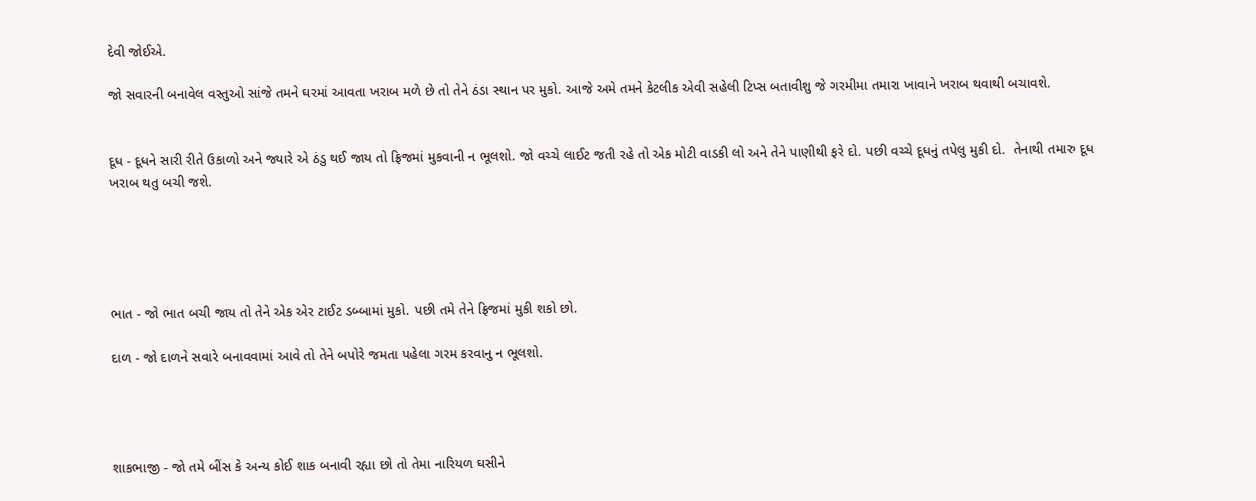દેવી જોઈએ.

જો સવારની બનાવેલ વસ્તુઓ સાંજે તમને ઘરમાં આવતા ખરાબ મળે છે તો તેને ઠંડા સ્થાન પર મુકો. આજે અમે તમને કેટલીક એવી સહેલી ટિપ્સ બતાવીશુ જે ગરમીમા તમારા ખાવાને ખરાબ થવાથી બચાવશે.


દૂધ - દૂધને સારી રીતે ઉકાળો અને જ્યારે એ ઠંડુ થઈ જાય તો ફ્રિજમાં મુકવાની ન ભૂલશો. જો વચ્ચે લાઈટ જતી રહે તો એક મોટી વાડકી લો અને તેને પાણીથી ફરે દો. પછી વચ્ચે દૂધનું તપેલુ મુકી દો.  તેનાથી તમારુ દૂધ ખરાબ થતુ બચી જશે.





ભાત - જો ભાત બચી જાય તો તેને એક એર ટાઈટ ડબ્બામાં મુકો. પછી તમે તેને ફ્રિજમાં મુકી શકો છો.

દાળ - જો દાળને સવારે બનાવવામાં આવે તો તેને બપોરે જમતા પહેલા ગરમ કરવાનુ ન ભૂલશો.




શાકભાજી - જો તમે બીંસ કે અન્ય કોઈ શાક બનાવી રહ્યા છો તો તેમા નારિયળ ઘસીને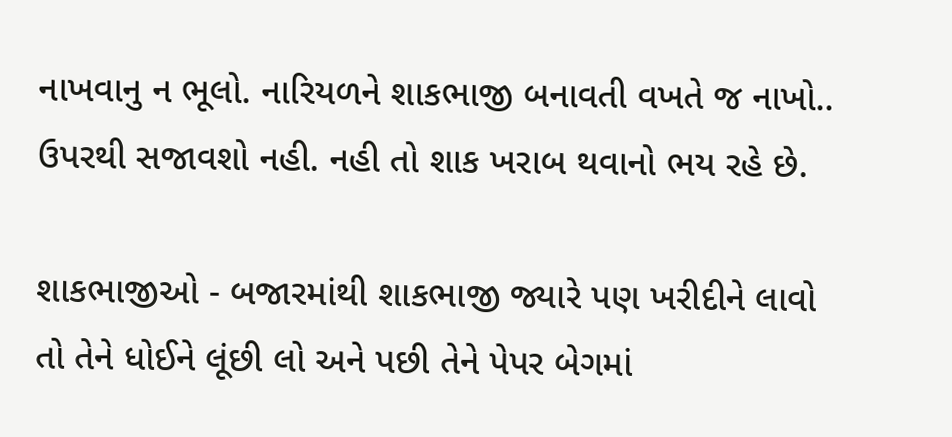નાખવાનુ ન ભૂલો. નારિયળને શાકભાજી બનાવતી વખતે જ નાખો.. ઉપરથી સજાવશો નહી. નહી તો શાક ખરાબ થવાનો ભય રહે છે.

શાકભાજીઓ - બજારમાંથી શાકભાજી જ્યારે પણ ખરીદીને લાવો તો તેને ધોઈને લૂંછી લો અને પછી તેને પેપર બેગમાં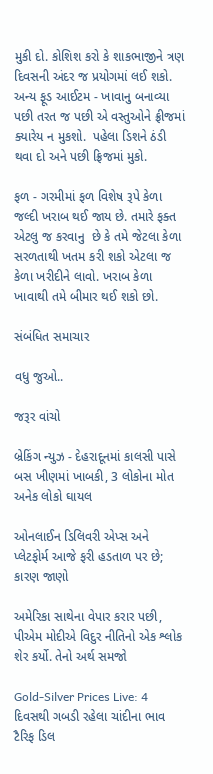મુકી દો. કોશિશ કરો કે શાકભાજીને ત્રણ દિવસની અંદર જ પ્રયોગમાં લઈ શકો.
અન્ય ફૂડ આઈટમ - ખાવાનુ બનાવ્યા પછી તરત જ પછી એ વસ્તુઓને ફ્રીજમાં ક્યારેય ન મુકશો.  પહેલા ડિશને ઠંડી થવા દો અને પછી ફ્રિજમાં મુકો.

ફળ - ગરમીમાં ફળ વિશેષ રૂપે કેળા જલ્દી ખરાબ થઈ જાય છે. તમારે ફક્ત એટલુ જ કરવાનુ  છે કે તમે જેટલા કેળા સરળતાથી ખતમ કરી શકો એટલા જ કેળા ખરીદીને લાવો. ખરાબ કેળા ખાવાથી તમે બીમાર થઈ શકો છો.

સંબંધિત સમાચાર

વધુ જુઓ..

જરૂર વાંચો

બ્રેકિંગ ન્યુઝ - દેહરાદૂનમાં કાલસી પાસે બસ ખીણમાં ખાબકી, 3 લોકોના મોત અનેક લોકો ઘાયલ

ઓનલાઈન ડિલિવરી એપ્સ અને પ્લેટફોર્મ આજે ફરી હડતાળ પર છે; કારણ જાણો

અમેરિકા સાથેના વેપાર કરાર પછી, પીએમ મોદીએ વિદુર નીતિનો એક શ્લોક શેર કર્યો. તેનો અર્થ સમજો

Gold-Silver Prices Live: 4 દિવસથી ગબડી રહેલા ચાંદીના ભાવ ટૈરિફ ડિલ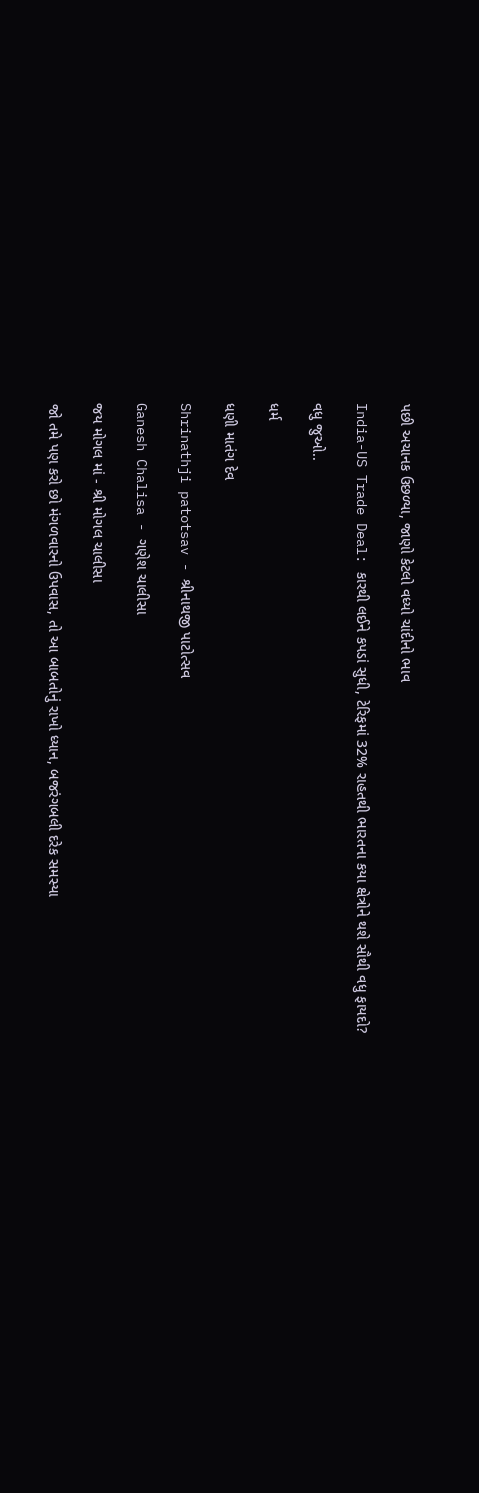પછી અચાનક ઉછળ્યા, જાણો કેટલો વધ્યો ચાંદીનો ભાવ

India-US Trade Deal: કારથી લઈને કપડાં સુધી, ટેરિફમાં 32% રાહતથી ભારતના કયા ક્ષેત્રોને થશે સૌથી વધુ ફાયદો?

વધુ જુઓ..

ધર્મ

ધણી માતંગ દેવ

Shrinathji patotsav - શ્રીનાથજી પાટોત્સવ

Ganesh Chalisa - ગણેશ ચાલીસા

જય મોગલ માં - શ્રી મોગલ ચાલીસા

જો તમે પણ કરો છો મંગળવારનો ઉપવાસ, તો આ બાબતોનું રાખો ધ્યાન, બજરંગબલી દરેક સમસ્યા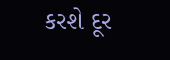કરશે દૂર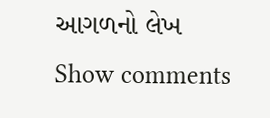આગળનો લેખ
Show comments